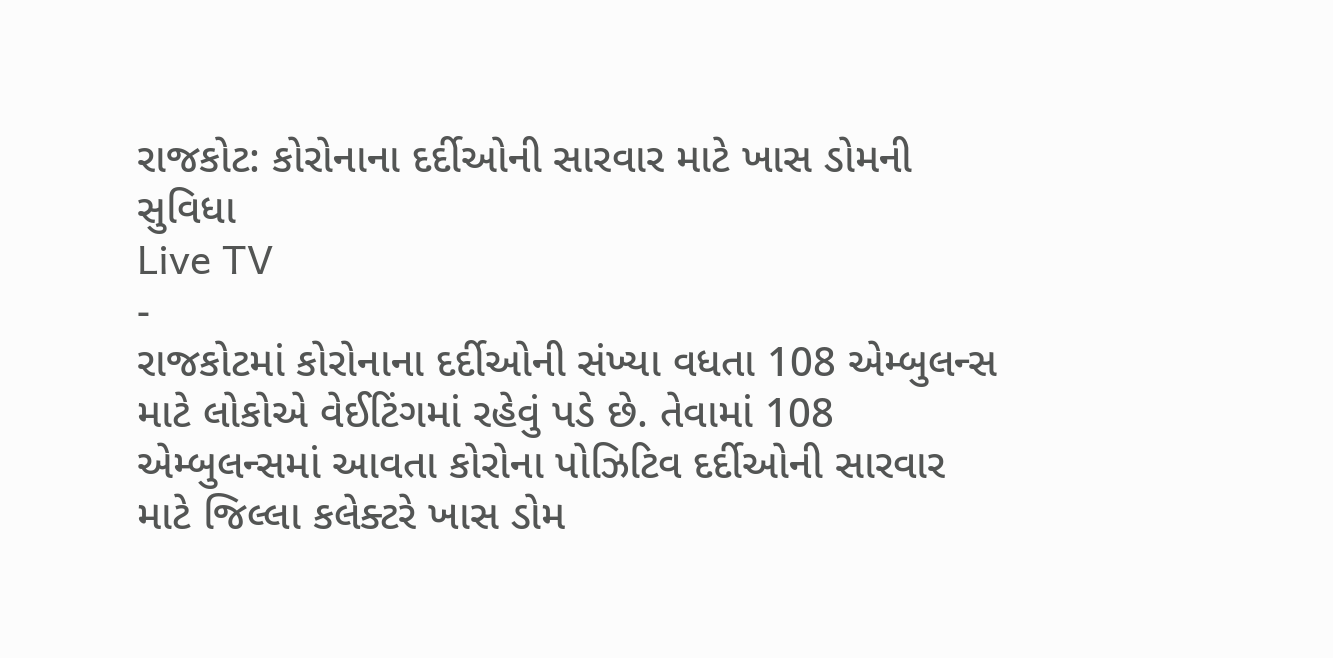રાજકોટ: કોરોનાના દર્દીઓની સારવાર માટે ખાસ ડોમની સુવિધા
Live TV
-
રાજકોટમાં કોરોનાના દર્દીઓની સંખ્યા વધતા 108 એમ્બુલન્સ માટે લોકોએ વેઈટિંગમાં રહેવું પડે છે. તેવામાં 108 એમ્બુલન્સમાં આવતા કોરોના પોઝિટિવ દર્દીઓની સારવાર માટે જિલ્લા કલેક્ટરે ખાસ ડોમ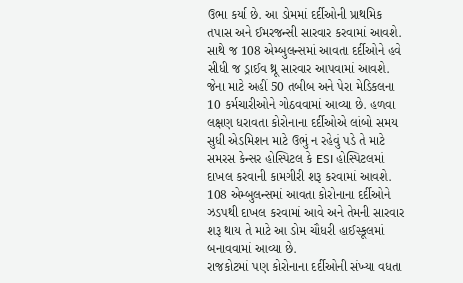ઉભા કર્યા છે. આ ડોમમાં દર્દીઓની પ્રાથમિક તપાસ અને ઈમરજન્સી સારવાર કરવામાં આવશે. સાથે જ 108 એમ્બુલન્સમાં આવતા દર્દીઓને હવે સીધી જ ડ્રાઈવ થ્રૂ સારવાર આપવામાં આવશે. જેના માટે અહીં 50 તબીબ અને પેરા મેડિકલના 10 કર્મચારીઓને ગોઠવવામાં આવ્યા છે. હળવા લક્ષણ ધરાવતા કોરોનાના દર્દીઓએ લાંબો સમય સુધી એડમિશન માટે ઉભું ન રહેવું પડે તે માટે સમરસ કેન્સર હોસ્પિટલ કે ESI હોસ્પિટલમાં દાખલ કરવાની કામગીરી શરૂ કરવામાં આવશે. 108 એમ્બુલન્સમાં આવતા કોરોનાના દર્દીઓને ઝડપથી દાખલ કરવામાં આવે અને તેમની સારવાર શરૂ થાય તે માટે આ ડોમ ચૌધરી હાઈસ્કૂલમાં બનાવવામાં આવ્યા છે.
રાજકોટમાં પણ કોરોનાના દર્દીઓની સંખ્યા વધતા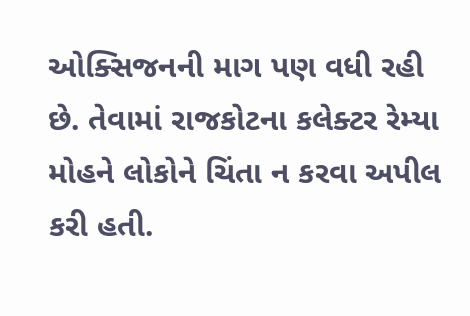ઓક્સિજનની માગ પણ વધી રહી છે. તેવામાં રાજકોટના કલેક્ટર રેમ્યા મોહને લોકોને ચિંતા ન કરવા અપીલ કરી હતી.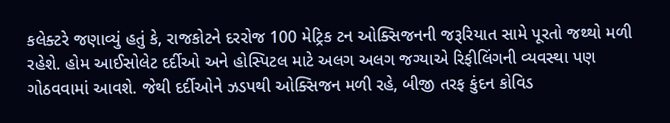કલેક્ટરે જણાવ્યું હતું કે, રાજકોટને દરરોજ 100 મેટ્રિક ટન ઓક્સિજનની જરૂરિયાત સામે પૂરતો જથ્થો મળી રહેશે. હોમ આઈસોલેટ દર્દીઓ અને હોસ્પિટલ માટે અલગ અલગ જગ્યાએ રિફીલિંગની વ્યવસ્થા પણ ગોઠવવામાં આવશે. જેથી દર્દીઓને ઝડપથી ઓક્સિજન મળી રહે, બીજી તરફ કુંદન કોવિડ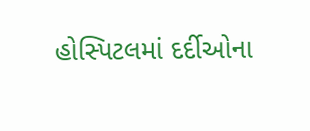હોસ્પિટલમાં દર્દીઓના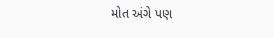મોત અંગે પણ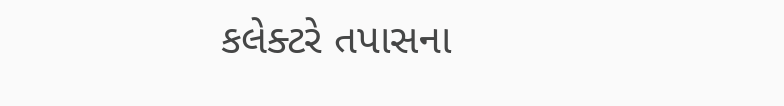કલેક્ટરે તપાસના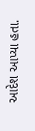આદેશ આપ્યા હતા.